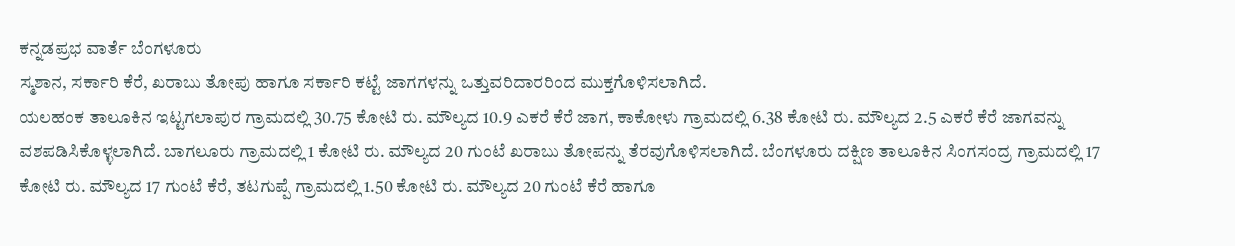ಕನ್ನಡಪ್ರಭ ವಾರ್ತೆ ಬೆಂಗಳೂರು
ಸ್ಮಶಾನ, ಸರ್ಕಾರಿ ಕೆರೆ, ಖರಾಬು ತೋಪು ಹಾಗೂ ಸರ್ಕಾರಿ ಕಟ್ಟೆ ಜಾಗಗಳನ್ನು ಒತ್ತುವರಿದಾರರಿಂದ ಮುಕ್ತಗೊಳಿಸಲಾಗಿದೆ.
ಯಲಹಂಕ ತಾಲೂಕಿನ ಇಟ್ಟಗಲಾಪುರ ಗ್ರಾಮದಲ್ಲಿ 30.75 ಕೋಟಿ ರು. ಮೌಲ್ಯದ 10.9 ಎಕರೆ ಕೆರೆ ಜಾಗ, ಕಾಕೋಳು ಗ್ರಾಮದಲ್ಲಿ 6.38 ಕೋಟಿ ರು. ಮೌಲ್ಯದ 2.5 ಎಕರೆ ಕೆರೆ ಜಾಗವನ್ನು ವಶಪಡಿಸಿಕೊಳ್ಳಲಾಗಿದೆ. ಬಾಗಲೂರು ಗ್ರಾಮದಲ್ಲಿ 1 ಕೋಟಿ ರು. ಮೌಲ್ಯದ 20 ಗುಂಟೆ ಖರಾಬು ತೋಪನ್ನು ತೆರವುಗೊಳಿಸಲಾಗಿದೆ. ಬೆಂಗಳೂರು ದಕ್ಷಿಣ ತಾಲೂಕಿನ ಸಿಂಗಸಂದ್ರ ಗ್ರಾಮದಲ್ಲಿ 17 ಕೋಟಿ ರು. ಮೌಲ್ಯದ 17 ಗುಂಟೆ ಕೆರೆ, ತಟಗುಪ್ಪೆ ಗ್ರಾಮದಲ್ಲಿ 1.50 ಕೋಟಿ ರು. ಮೌಲ್ಯದ 20 ಗುಂಟೆ ಕೆರೆ ಹಾಗೂ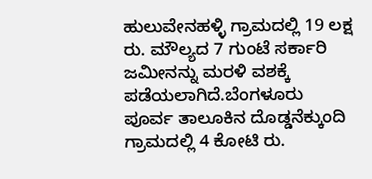ಹುಲುವೇನಹಳ್ಳಿ ಗ್ರಾಮದಲ್ಲಿ 19 ಲಕ್ಷ ರು. ಮೌಲ್ಯದ 7 ಗುಂಟೆ ಸರ್ಕಾರಿ ಜಮೀನನ್ನು ಮರಳಿ ವಶಕ್ಕೆ ಪಡೆಯಲಾಗಿದೆ.ಬೆಂಗಳೂರು ಪೂರ್ವ ತಾಲೂಕಿನ ದೊಡ್ಡನೆಕ್ಕುಂದಿ ಗ್ರಾಮದಲ್ಲಿ 4 ಕೋಟಿ ರು.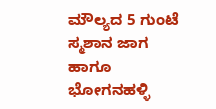ಮೌಲ್ಯದ 5 ಗುಂಟೆ ಸ್ಮಶಾನ ಜಾಗ ಹಾಗೂ ಭೋಗನಹಳ್ಳಿ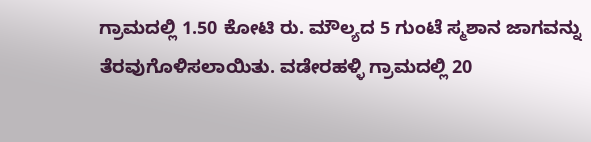ಗ್ರಾಮದಲ್ಲಿ 1.50 ಕೋಟಿ ರು. ಮೌಲ್ಯದ 5 ಗುಂಟೆ ಸ್ಮಶಾನ ಜಾಗವನ್ನು ತೆರವುಗೊಳಿಸಲಾಯಿತು. ವಡೇರಹಳ್ಳಿ ಗ್ರಾಮದಲ್ಲಿ 20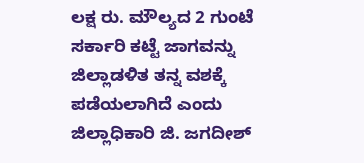ಲಕ್ಷ ರು. ಮೌಲ್ಯದ 2 ಗುಂಟೆ ಸರ್ಕಾರಿ ಕಟ್ಟೆ ಜಾಗವನ್ನು ಜಿಲ್ಲಾಡಳಿತ ತನ್ನ ವಶಕ್ಕೆ ಪಡೆಯಲಾಗಿದೆ ಎಂದು ಜಿಲ್ಲಾಧಿಕಾರಿ ಜಿ. ಜಗದೀಶ್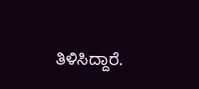ತಿಳಿಸಿದ್ದಾರೆ.